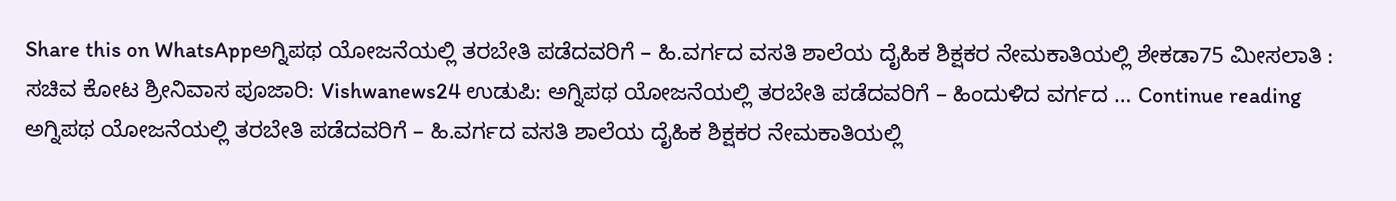Share this on WhatsAppಅಗ್ನಿಪಥ ಯೋಜನೆಯಲ್ಲಿ ತರಬೇತಿ ಪಡೆದವರಿಗೆ – ಹಿ.ವರ್ಗದ ವಸತಿ ಶಾಲೆಯ ದೈಹಿಕ ಶಿಕ್ಷಕರ ನೇಮಕಾತಿಯಲ್ಲಿ ಶೇಕಡಾ75 ಮೀಸಲಾತಿ : ಸಚಿವ ಕೋಟ ಶ್ರೀನಿವಾಸ ಪೂಜಾರಿ: Vishwanews24 ಉಡುಪಿ: ಅಗ್ನಿಪಥ ಯೋಜನೆಯಲ್ಲಿ ತರಬೇತಿ ಪಡೆದವರಿಗೆ – ಹಿಂದುಳಿದ ವರ್ಗದ … Continue reading ಅಗ್ನಿಪಥ ಯೋಜನೆಯಲ್ಲಿ ತರಬೇತಿ ಪಡೆದವರಿಗೆ – ಹಿ.ವರ್ಗದ ವಸತಿ ಶಾಲೆಯ ದೈಹಿಕ ಶಿಕ್ಷಕರ ನೇಮಕಾತಿಯಲ್ಲಿ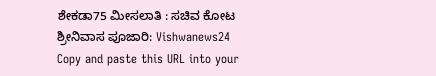ಶೇಕಡಾ75 ಮೀಸಲಾತಿ : ಸಚಿವ ಕೋಟ ಶ್ರೀನಿವಾಸ ಪೂಜಾರಿ: Vishwanews24
Copy and paste this URL into your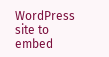WordPress site to embed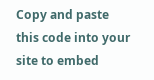Copy and paste this code into your site to embed